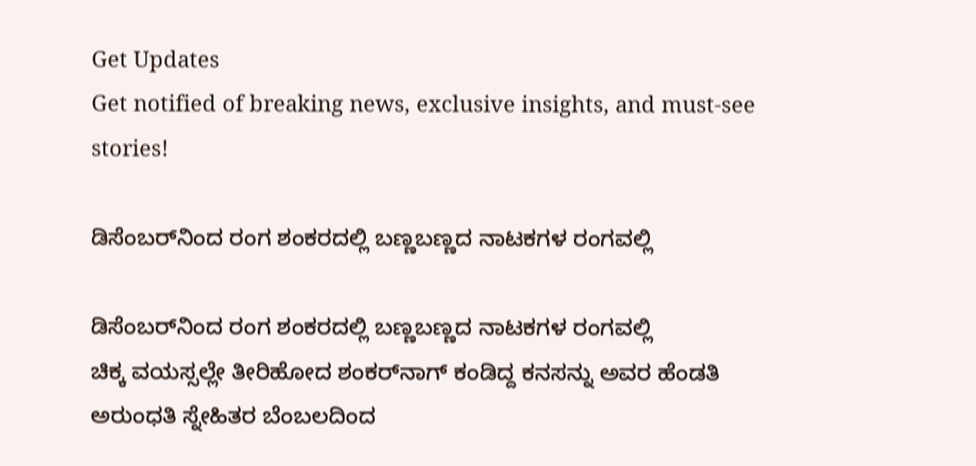Get Updates
Get notified of breaking news, exclusive insights, and must-see stories!

ಡಿಸೆಂಬರ್‌ನಿಂದ ರಂಗ ಶಂಕರದಲ್ಲಿ ಬಣ್ಣಬಣ್ಣದ ನಾಟಕಗಳ ರಂಗವಲ್ಲಿ

ಡಿಸೆಂಬರ್‌ನಿಂದ ರಂಗ ಶಂಕರದಲ್ಲಿ ಬಣ್ಣಬಣ್ಣದ ನಾಟಕಗಳ ರಂಗವಲ್ಲಿ
ಚಿಕ್ಕ ವಯಸ್ಸಲ್ಲೇ ತೀರಿಹೋದ ಶಂಕರ್‌ನಾಗ್‌ ಕಂಡಿದ್ದ ಕನಸನ್ನು ಅವರ ಹೆಂಡತಿ ಅರುಂಧತಿ ಸ್ನೇಹಿತರ ಬೆಂಬಲದಿಂದ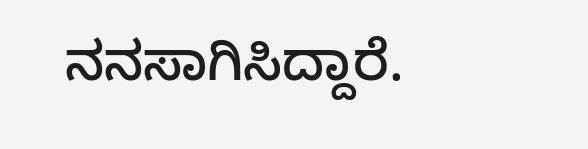ನನಸಾಗಿಸಿದ್ದಾರೆ.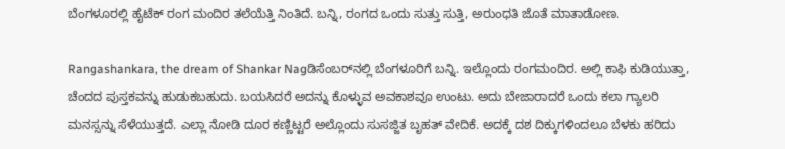ಬೆಂಗಳೂರಲ್ಲಿ ಹೈಟೆಕ್‌ ರಂಗ ಮಂದಿರ ತಲೆಯೆತ್ತಿ ನಿಂತಿದೆ. ಬನ್ನಿ, ರಂಗದ ಒಂದು ಸುತ್ತು ಸುತ್ತಿ, ಅರುಂಧತಿ ಜೊತೆ ಮಾತಾಡೋಣ.

Rangashankara, the dream of Shankar Nagಡಿಸೆಂಬರ್‌ನಲ್ಲಿ ಬೆಂಗಳೂರಿಗೆ ಬನ್ನಿ. ಇಲ್ಲೊಂದು ರಂಗಮಂದಿರ. ಅಲ್ಲಿ ಕಾಫಿ ಕುಡಿಯುತ್ತಾ, ಚೆಂದದ ಪುಸ್ತಕವನ್ನು ಹುಡುಕಬಹುದು. ಬಯಸಿದರೆ ಅದನ್ನು ಕೊಳ್ಳುವ ಅವಕಾಶವೂ ಉಂಟು. ಅದು ಬೇಜಾರಾದರೆ ಒಂದು ಕಲಾ ಗ್ಯಾಲರಿ ಮನಸ್ಸನ್ನು ಸೆಳೆಯುತ್ತದೆ. ಎಲ್ಲಾ ನೋಡಿ ದೂರ ಕಣ್ಣಿಟ್ಟರೆ ಅಲ್ಲೊಂದು ಸುಸಜ್ಜಿತ ಬೃಹತ್‌ ವೇದಿಕೆ. ಅದಕ್ಕೆ ದಶ ದಿಕ್ಕುಗಳಿಂದಲೂ ಬೆಳಕು ಹರಿದು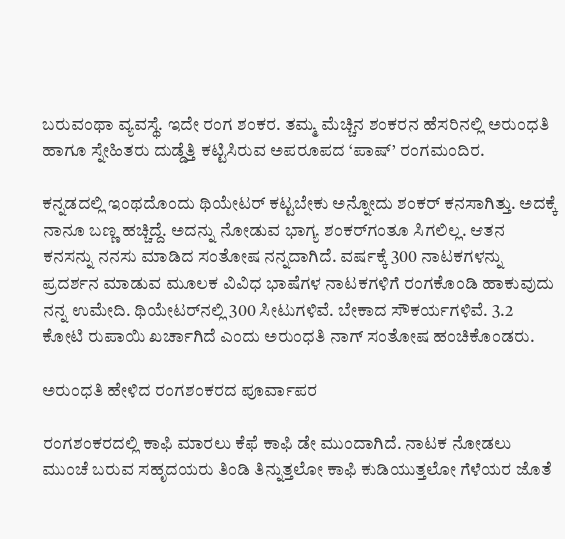ಬರುವಂಥಾ ವ್ಯವಸ್ಥೆ. ಇದೇ ರಂಗ ಶಂಕರ. ತಮ್ಮ ಮೆಚ್ಚಿನ ಶಂಕರನ ಹೆಸರಿನಲ್ಲಿ ಅರುಂಧತಿ ಹಾಗೂ ಸ್ನೇಹಿತರು ದುಡ್ಡೆತ್ತಿ ಕಟ್ಟಿಸಿರುವ ಅಪರೂಪದ ‘ಪಾಷ್‌’ ರಂಗಮಂದಿರ.

ಕನ್ನಡದಲ್ಲಿ ಇಂಥದೊಂದು ಥಿಯೇಟರ್‌ ಕಟ್ಟಬೇಕು ಅನ್ನೋದು ಶಂಕರ್‌ ಕನಸಾಗಿತ್ತು. ಅದಕ್ಕೆ ನಾನೂ ಬಣ್ಣ ಹಚ್ಚಿದ್ದೆ. ಅದನ್ನು ನೋಡುವ ಭಾಗ್ಯ ಶಂಕರ್‌ಗಂತೂ ಸಿಗಲಿಲ್ಲ. ಆತನ ಕನಸನ್ನು ನನಸು ಮಾಡಿದ ಸಂತೋಷ ನನ್ನದಾಗಿದೆ. ವರ್ಷಕ್ಕೆ 300 ನಾಟಕಗಳನ್ನು ಪ್ರದರ್ಶನ ಮಾಡುವ ಮೂಲಕ ವಿವಿಧ ಭಾಷೆಗಳ ನಾಟಕಗಳಿಗೆ ರಂಗಕೊಂಡಿ ಹಾಕುವುದು ನನ್ನ ಉಮೇದಿ. ಥಿಯೇಟರ್‌ನಲ್ಲಿ 300 ಸೀಟುಗಳಿವೆ. ಬೇಕಾದ ಸೌಕರ್ಯಗಳಿವೆ. 3.2 ಕೋಟಿ ರುಪಾಯಿ ಖರ್ಚಾಗಿದೆ ಎಂದು ಅರುಂಧತಿ ನಾಗ್‌ ಸಂತೋಷ ಹಂಚಿಕೊಂಡರು.

ಅರುಂಧತಿ ಹೇಳಿದ ರಂಗಶಂಕರದ ಪೂರ್ವಾಪರ

ರಂಗಶಂಕರದಲ್ಲಿ ಕಾಫಿ ಮಾರಲು ಕೆಫೆ ಕಾಫಿ ಡೇ ಮುಂದಾಗಿದೆ. ನಾಟಕ ನೋಡಲು ಮುಂಚೆ ಬರುವ ಸಹೃದಯರು ತಿಂಡಿ ತಿನ್ನುತ್ತಲೋ ಕಾಫಿ ಕುಡಿಯುತ್ತಲೋ ಗೆಳೆಯರ ಜೊತೆ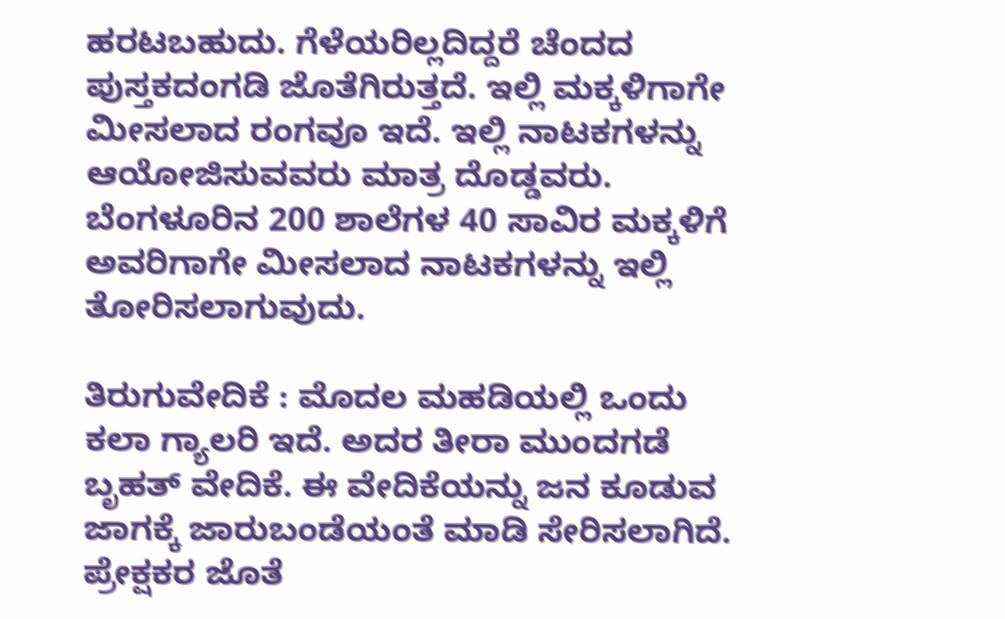ಹರಟಬಹುದು. ಗೆಳೆಯರಿಲ್ಲದಿದ್ದರೆ ಚೆಂದದ ಪುಸ್ತಕದಂಗಡಿ ಜೊತೆಗಿರುತ್ತದೆ. ಇಲ್ಲಿ ಮಕ್ಕಳಿಗಾಗೇ ಮೀಸಲಾದ ರಂಗವೂ ಇದೆ. ಇಲ್ಲಿ ನಾಟಕಗಳನ್ನು ಆಯೋಜಿಸುವವರು ಮಾತ್ರ ದೊಡ್ಡವರು. ಬೆಂಗಳೂರಿನ 200 ಶಾಲೆಗಳ 40 ಸಾವಿರ ಮಕ್ಕಳಿಗೆ ಅವರಿಗಾಗೇ ಮೀಸಲಾದ ನಾಟಕಗಳನ್ನು ಇಲ್ಲಿ ತೋರಿಸಲಾಗುವುದು.

ತಿರುಗುವೇದಿಕೆ : ಮೊದಲ ಮಹಡಿಯಲ್ಲಿ ಒಂದು ಕಲಾ ಗ್ಯಾಲರಿ ಇದೆ. ಅದರ ತೀರಾ ಮುಂದಗಡೆ ಬೃಹತ್‌ ವೇದಿಕೆ. ಈ ವೇದಿಕೆಯನ್ನು ಜನ ಕೂಡುವ ಜಾಗಕ್ಕೆ ಜಾರುಬಂಡೆಯಂತೆ ಮಾಡಿ ಸೇರಿಸಲಾಗಿದೆ. ಪ್ರೇಕ್ಷಕರ ಜೊತೆ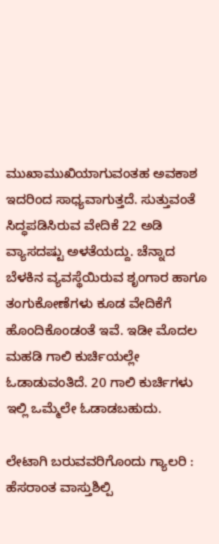ಮುಖಾಮುಖಿಯಾಗುವಂತಹ ಅವಕಾಶ ಇದರಿಂದ ಸಾಧ್ಯವಾಗುತ್ತದೆ. ಸುತ್ತುವಂತೆ ಸಿದ್ಧಪಡಿಸಿರುವ ವೇದಿಕೆ 22 ಅಡಿ ವ್ಯಾಸದಷ್ಟು ಅಳತೆಯದ್ದು. ಚೆನ್ನಾದ ಬೆಳಕಿನ ವ್ಯವಸ್ಥೆಯಿರುವ ಶೃಂಗಾರ ಹಾಗೂ ತಂಗುಕೋಣೆಗಳು ಕೂಡ ವೇದಿಕೆಗೆ ಹೊಂದಿಕೊಂಡಂತೆ ಇವೆ. ಇಡೀ ಮೊದಲ ಮಹಡಿ ಗಾಲಿ ಕುರ್ಚಿಯಲ್ಲೇ ಓಡಾಡುವಂತಿದೆ. 20 ಗಾಲಿ ಕುರ್ಚಿಗಳು ಇಲ್ಲಿ ಒಮ್ಮೆಲೇ ಓಡಾಡಬಹುದು.

ಲೇಟಾಗಿ ಬರುವವರಿಗೊಂದು ಗ್ಯಾಲರಿ : ಹೆಸರಾಂತ ವಾಸ್ತುಶಿಲ್ಪಿ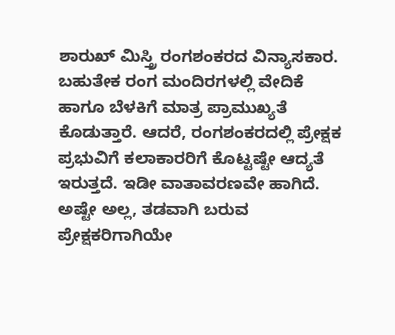ಶಾರುಖ್‌ ಮಿಸ್ತ್ರಿ ರಂಗಶಂಕರದ ವಿನ್ಯಾಸಕಾರ. ಬಹುತೇಕ ರಂಗ ಮಂದಿರಗಳಲ್ಲಿ ವೇದಿಕೆ ಹಾಗೂ ಬೆಳಕಿಗೆ ಮಾತ್ರ ಪ್ರಾಮುಖ್ಯತೆ ಕೊಡುತ್ತಾರೆ. ಆದರೆ, ರಂಗಶಂಕರದಲ್ಲಿ ಪ್ರೇಕ್ಷಕ ಪ್ರಭುವಿಗೆ ಕಲಾಕಾರರಿಗೆ ಕೊಟ್ಟಷ್ಟೇ ಆದ್ಯತೆ ಇರುತ್ತದೆ. ಇಡೀ ವಾತಾವರಣವೇ ಹಾಗಿದೆ. ಅಷ್ಟೇ ಅಲ್ಲ, ತಡವಾಗಿ ಬರುವ ಪ್ರೇಕ್ಷಕರಿಗಾಗಿಯೇ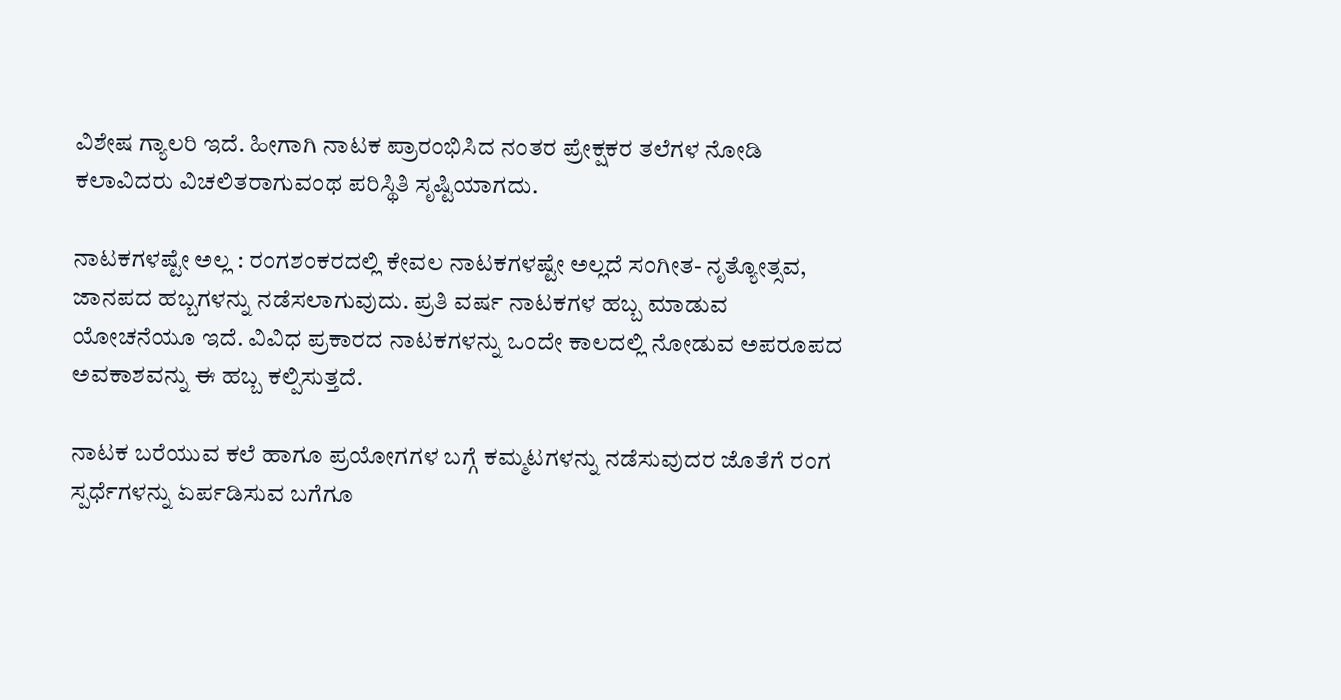ವಿಶೇಷ ಗ್ಯಾಲರಿ ಇದೆ. ಹೀಗಾಗಿ ನಾಟಕ ಪ್ರಾರಂಭಿಸಿದ ನಂತರ ಪ್ರೇಕ್ಷಕರ ತಲೆಗಳ ನೋಡಿ ಕಲಾವಿದರು ವಿಚಲಿತರಾಗುವಂಥ ಪರಿಸ್ಥಿತಿ ಸೃಷ್ಟಿಯಾಗದು.

ನಾಟಕಗಳಷ್ಟೇ ಅಲ್ಲ : ರಂಗಶಂಕರದಲ್ಲಿ ಕೇವಲ ನಾಟಕಗಳಷ್ಟೇ ಅಲ್ಲದೆ ಸಂಗೀತ- ನೃತ್ಯೋತ್ಸವ, ಜಾನಪದ ಹಬ್ಬಗಳನ್ನು ನಡೆಸಲಾಗುವುದು. ಪ್ರತಿ ವರ್ಷ ನಾಟಕಗಳ ಹಬ್ಬ ಮಾಡುವ ಯೋಚನೆಯೂ ಇದೆ. ವಿವಿಧ ಪ್ರಕಾರದ ನಾಟಕಗಳನ್ನು ಒಂದೇ ಕಾಲದಲ್ಲಿ ನೋಡುವ ಅಪರೂಪದ ಅವಕಾಶವನ್ನು ಈ ಹಬ್ಬ ಕಲ್ಪಿಸುತ್ತದೆ.

ನಾಟಕ ಬರೆಯುವ ಕಲೆ ಹಾಗೂ ಪ್ರಯೋಗಗಳ ಬಗ್ಗೆ ಕಮ್ಮಟಗಳನ್ನು ನಡೆಸುವುದರ ಜೊತೆಗೆ ರಂಗ ಸ್ಪರ್ಧೆಗಳನ್ನು ಏರ್ಪಡಿಸುವ ಬಗೆಗೂ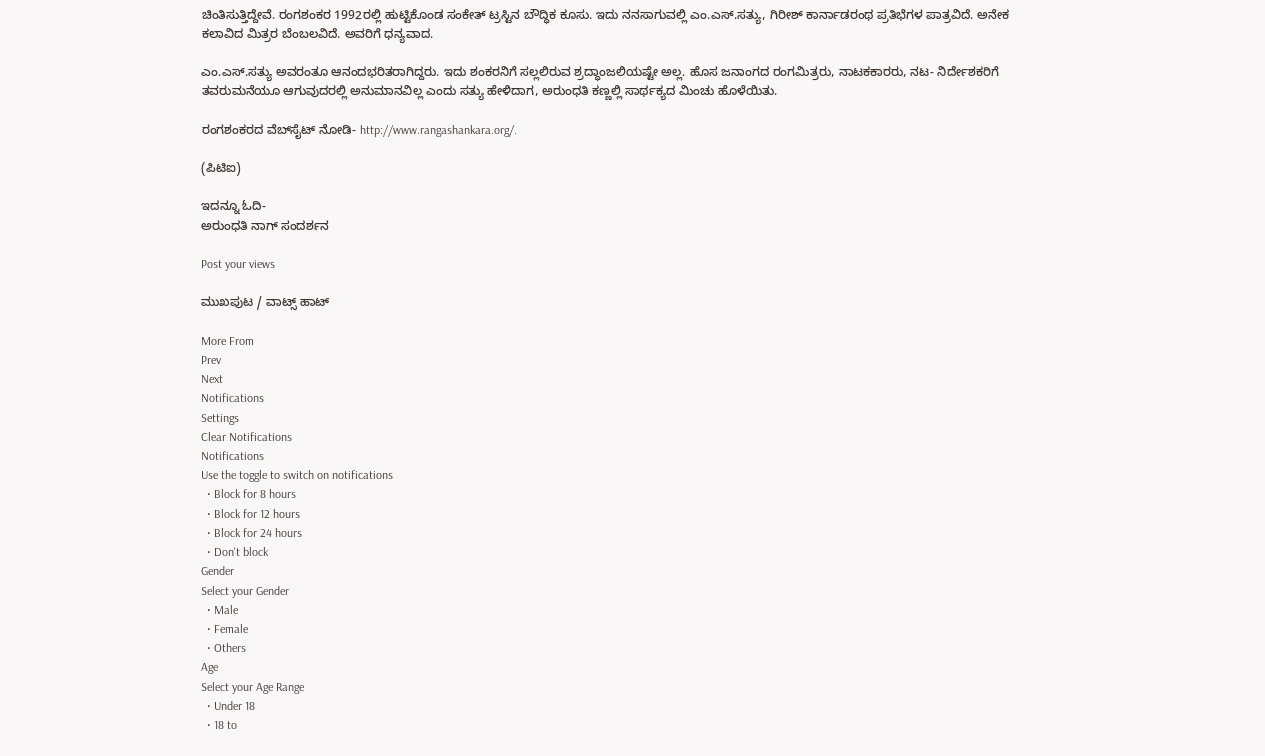ಚಿಂತಿಸುತ್ತಿದ್ದೇವೆ. ರಂಗಶಂಕರ 1992ರಲ್ಲಿ ಹುಟ್ಟಿಕೊಂಡ ಸಂಕೇತ್‌ ಟ್ರಸ್ಟಿನ ಬೌದ್ಧಿಕ ಕೂಸು. ಇದು ನನಸಾಗುವಲ್ಲಿ ಎಂ.ಎಸ್‌.ಸತ್ಯು, ಗಿರೀಶ್‌ ಕಾರ್ನಾಡರಂಥ ಪ್ರತಿಭೆಗಳ ಪಾತ್ರವಿದೆ. ಅನೇಕ ಕಲಾವಿದ ಮಿತ್ರರ ಬೆಂಬಲವಿದೆ. ಅವರಿಗೆ ಧನ್ಯವಾದ.

ಎಂ.ಎಸ್‌.ಸತ್ಯು ಅವರಂತೂ ಆನಂದಭರಿತರಾಗಿದ್ದರು. ಇದು ಶಂಕರನಿಗೆ ಸಲ್ಲಲಿರುವ ಶ್ರದ್ಧಾಂಜಲಿಯಷ್ಟೇ ಅಲ್ಲ. ಹೊಸ ಜನಾಂಗದ ರಂಗಮಿತ್ರರು, ನಾಟಕಕಾರರು, ನಟ- ನಿರ್ದೇಶಕರಿಗೆ ತವರುಮನೆಯೂ ಆಗುವುದರಲ್ಲಿ ಅನುಮಾನವಿಲ್ಲ ಎಂದು ಸತ್ಯು ಹೇಳಿದಾಗ, ಅರುಂಧತಿ ಕಣ್ಣಲ್ಲಿ ಸಾರ್ಥಕ್ಯದ ಮಿಂಚು ಹೊಳೆಯಿತು.

ರಂಗಶಂಕರದ ವೆಬ್‌ಸೈಟ್‌ ನೋಡಿ- http://www.rangashankara.org/.

(ಪಿಟಿಐ)

ಇದನ್ನೂ ಓದಿ-
ಅರುಂಧತಿ ನಾಗ್‌ ಸಂದರ್ಶನ

Post your views

ಮುಖಪುಟ / ವಾಟ್ಸ್‌ ಹಾಟ್‌

More From
Prev
Next
Notifications
Settings
Clear Notifications
Notifications
Use the toggle to switch on notifications
  • Block for 8 hours
  • Block for 12 hours
  • Block for 24 hours
  • Don't block
Gender
Select your Gender
  • Male
  • Female
  • Others
Age
Select your Age Range
  • Under 18
  • 18 to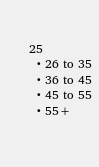25
  • 26 to 35
  • 36 to 45
  • 45 to 55
  • 55+